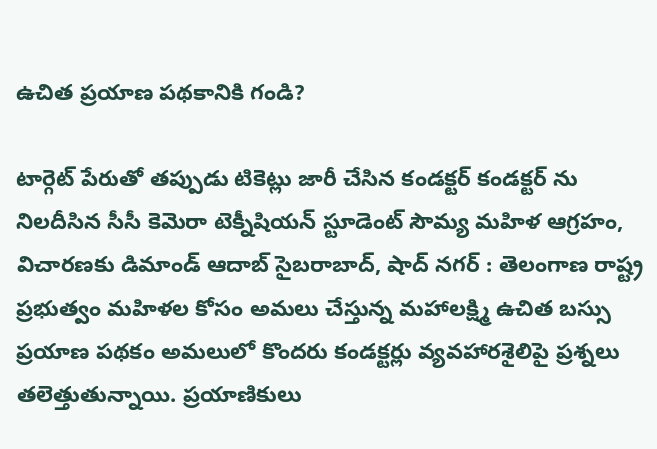ఉచిత ప్రయాణ పథకానికి గండి?

టార్గెట్ పేరుతో తప్పుడు టికెట్లు జారీ చేసిన కండక్టర్ కండక్టర్ ను నిలదీసిన సీసీ కెమెరా టెక్నీషియన్ స్టూడెంట్ సౌమ్య మహిళ ఆగ్రహం, విచారణకు డిమాండ్ ఆదాబ్ సైబరాబాద్, షాద్ నగర్ : తెలంగాణ రాష్ట్ర ప్రభుత్వం మహిళల కోసం అమలు చేస్తున్న మహాలక్ష్మి ఉచిత బస్సు ప్రయాణ పథకం అమలులో కొందరు కండక్టర్లు వ్యవహారశైలిపై ప్రశ్నలు తలెత్తుతున్నాయి. ప్రయాణికులు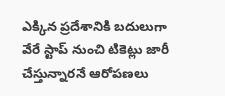ఎక్కిన ప్రదేశానికి బదులుగా వేరే స్టాప్ నుంచి టికెట్లు జారీ చేస్తున్నారనే ఆరోపణలు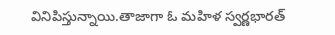వినిపిస్తున్నాయి.తాజాగా ఓ మహిళ స్వర్ణభారత్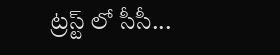ట్రస్ట్ లో సీసీ...